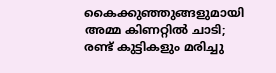കൈക്കുഞ്ഞുങ്ങളുമായി അമ്മ കിണറ്റില്‍ ചാടി; രണ്ട് കുട്ടികളും മരിച്ചു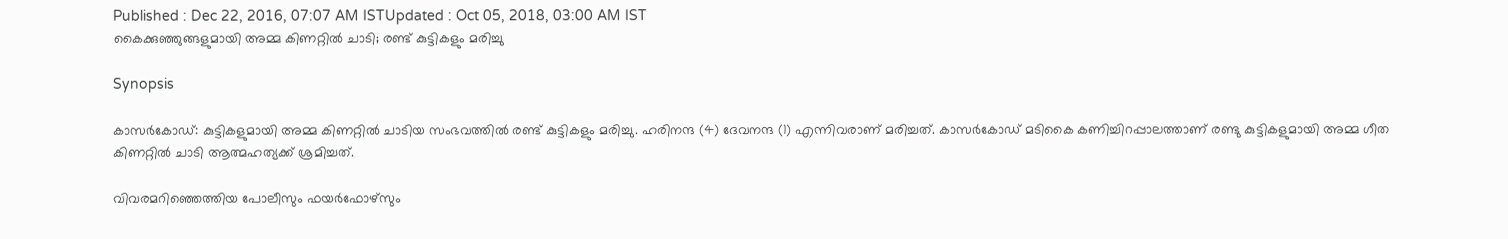Published : Dec 22, 2016, 07:07 AM ISTUpdated : Oct 05, 2018, 03:00 AM IST
കൈക്കുഞ്ഞുങ്ങളുമായി അമ്മ കിണറ്റില്‍ ചാടി; രണ്ട് കുട്ടികളും മരിച്ചു

Synopsis

കാസര്‍കോഡ്: കുട്ടികളുമായി അമ്മ കിണറ്റില്‍ ചാടിയ സംഭവത്തില്‍ രണ്ട് കുട്ടികളും മരിച്ചു. ഹരിനന്ദ (4) ദേവനന്ദ (1) എന്നിവരാണ് മരിച്ചത്. കാസര്‍കോഡ് മടികൈ കണിച്ചിറപ്പാലത്താണ് രണ്ടു കുട്ടികളുമായി അമ്മ ഗീത കിണറ്റില്‍ ചാടി ആത്മഹത്യക്ക് ശ്രമിച്ചത്.

വിവരമറിഞ്ഞെത്തിയ പോലീസും ഫയര്‍ഫോഴ്‌സും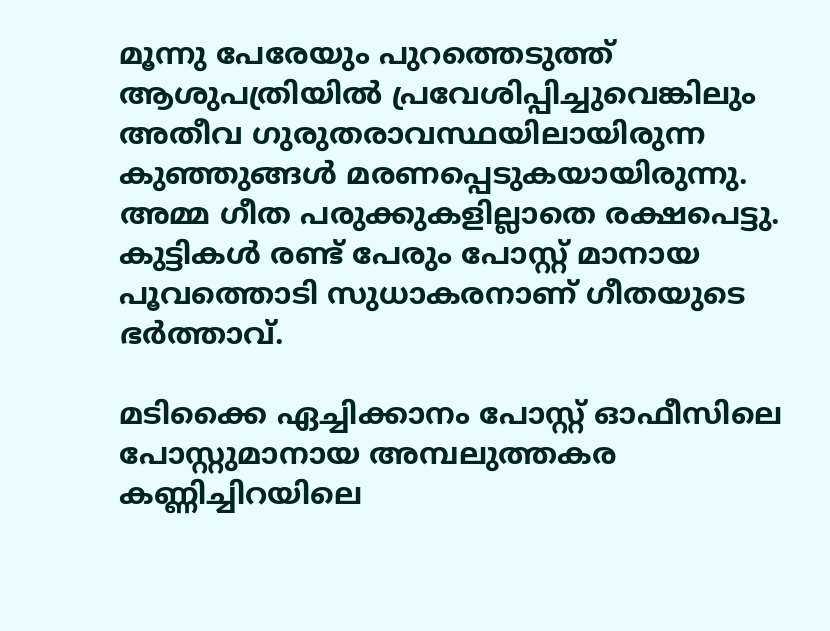മൂന്നു പേരേയും പുറത്തെടുത്ത് ആശുപത്രിയില്‍ പ്രവേശിപ്പിച്ചുവെങ്കിലും അതീവ ഗുരുതരാവസ്ഥയിലായിരുന്ന കുഞ്ഞുങ്ങള്‍ മരണപ്പെടുകയായിരുന്നു.  അമ്മ ഗീത പരുക്കുകളില്ലാതെ രക്ഷപെട്ടു. കുട്ടികള്‍ രണ്ട് പേരും പോസ്റ്റ് മാനായ പൂവത്തൊടി സുധാകരനാണ് ഗീതയുടെ ഭര്‍ത്താവ്.

മടിക്കൈ ഏച്ചിക്കാനം പോസ്റ്റ് ഓഫീസിലെ പോസ്റ്റുമാനായ അമ്പലുത്തകര കണ്ണിച്ചിറയിലെ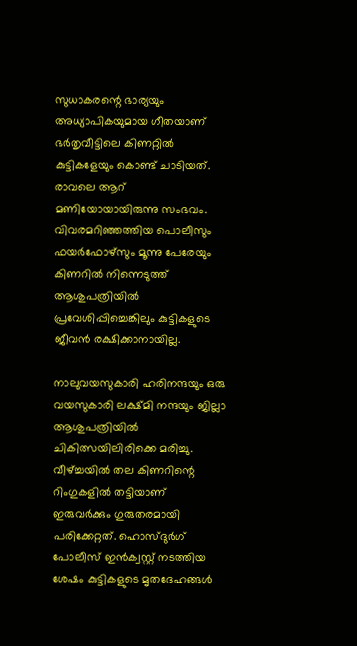സുധാകരന്റെ ഭാര്യയും അധ്യാപികയുമായ ഗീതയാണ് ഭര്‍തൃവീട്ടിലെ കിണറ്റില്‍ കുട്ടികളേയും കൊണ്ട് ചാടിയത്. രാവലെ ആറ് മണിയോയായിരുന്നു സംഭവം. വിവരമറിഞ്ഞത്തിയ പൊലീസും ഫയര്‍ഫോഴ്‌സും മൂന്നു പേരേയും കിണറില്‍ നിന്നെടുത്ത് ആശുപത്രിയില്‍ പ്രവേശിപ്പിച്ചെങ്കിലും കുട്ടികളുടെ ജീവന്‍ രക്ഷിക്കാനായില്ല.

നാലുവയസുകാരി ഹരിനന്ദയും ഒരു വയസുകാരി ലക്ഷ്മി നന്ദയും ജില്ലാ ആശുപത്രിയില്‍ ചികിത്സയിലിരിക്കെ മരിച്ചു. വീഴ്ച്ചയില്‍ തല കിണറിന്റെ റിംഗുകളില്‍ തട്ടിയാണ് ഇരുവര്‍ക്കും ഗുരുതരമായി പരിക്കേറ്റത്. ഹൊസ്ദുര്‍ഗ് പോലീസ് ഇന്‍ക്വസ്റ്റ് നടത്തിയ ശേഷം കുട്ടികളുടെ മൃതദേഹങ്ങള്‍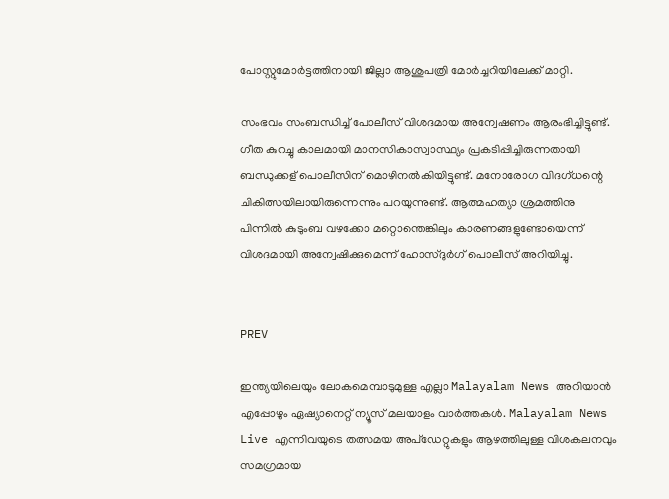പോസ്റ്റുമോര്‍ട്ടത്തിനായി ജില്ലാ ആശുപത്രി മോര്‍ച്ചറിയിലേക്ക് മാറ്റി.

സംഭവം സംബന്ധിച്ച് പോലീസ് വിശദമായ അന്വേഷണം ആരംഭിച്ചിട്ടുണ്ട്. ഗീത കുറച്ചു കാലമായി മാനസികാസ്വാസ്ഥ്യം പ്രകടിപ്പിച്ചിരുന്നതായി ബന്ധുക്കള് പൊലീസിന് മൊഴിനല്‍കിയിട്ടുണ്ട്. മനോരോഗ വിദഗ്ധന്റെ ചികിത്സയിലായിരുന്നെന്നും പറയുന്നുണ്ട്. ആത്മഹത്യാ ശ്രമത്തിനു പിന്നില്‍ കുടുംബ വഴക്കോ മറ്റൊന്തെങ്കിലും കാരണങ്ങളുണ്ടോയെന്ന് വിശദമായി അന്വേഷിക്കുമെന്ന് ഹോസ്ദുര്‍ഗ് പൊലീസ് അറിയിച്ചു.


PREV

ഇന്ത്യയിലെയും ലോകമെമ്പാടുമുള്ള എല്ലാ Malayalam News അറിയാൻ എപ്പോഴും ഏഷ്യാനെറ്റ് ന്യൂസ് മലയാളം വാർത്തകൾ. Malayalam News Live എന്നിവയുടെ തത്സമയ അപ്‌ഡേറ്റുകളും ആഴത്തിലുള്ള വിശകലനവും സമഗ്രമായ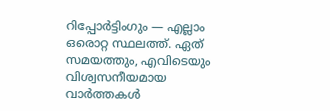റിപ്പോർട്ടിംഗും — എല്ലാം ഒരൊറ്റ സ്ഥലത്ത്. ഏത് സമയത്തും, എവിടെയും വിശ്വസനീയമായ വാർത്തകൾ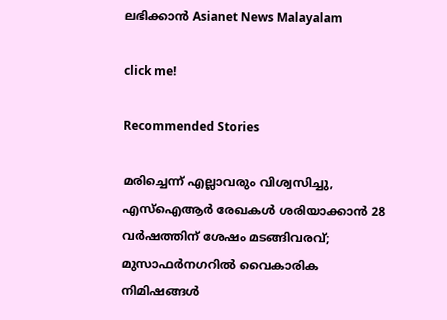ലഭിക്കാൻ Asianet News Malayalam

click me!

Recommended Stories

മരിച്ചെന്ന് എല്ലാവരും വിശ്വസിച്ചു, എസ്ഐആർ രേഖകൾ ശരിയാക്കാൻ 28 വർഷത്തിന് ശേഷം മടങ്ങിവരവ്; മുസാഫർനഗറിൽ വൈകാരിക നിമിഷങ്ങൾ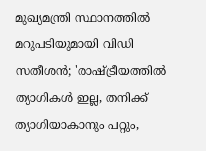മുഖ്യമന്ത്രി സ്ഥാനത്തിൽ മറുപടിയുമായി വിഡി സതീശൻ; 'രാഷ്ട്രീയത്തിൽ ത്യാഗികള്‍ ഇല്ല, തനിക്ക് ത്യാഗിയാകാനും പറ്റും,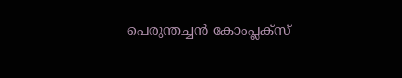പെരുന്തച്ചൻ കോംപ്ലക്സ്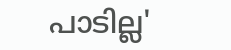പാടില്ല'